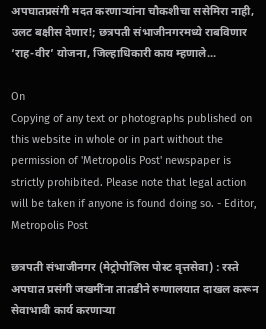अपघातप्रसंगी मदत करणाऱ्यांना चौकशीचा ससेमिरा नाही, उलट बक्षीस देणार!; छत्रपती संभाजीनगरमध्ये राबविणार ‘राह-वीर’ योजना, जिल्हाधिकारी काय म्हणाले...

On
Copying of any text or photographs published on this website in whole or in part without the permission of 'Metropolis Post' newspaper is strictly prohibited. Please note that legal action will be taken if anyone is found doing so. - Editor, Metropolis Post

छत्रपती संभाजीनगर (मेट्रोपोलिस पोस्ट वृत्तसेवा) : रस्ते अपघात प्रसंगी जखमींना तातडीने रुग्णालयात दाखल करून सेवाभावी कार्य करणाऱ्या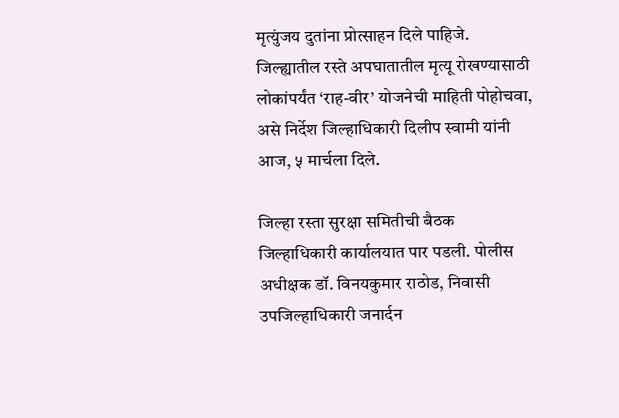मृत्युंजय दुतांना प्रोत्साहन दिले पाहिजे. जिल्ह्यातील रस्ते अपघातातील मृत्यू रोखण्यासाठी लोकांपर्यंत ‘राह-वीर’ योजनेची माहिती पोहोचवा, असे निर्देश जिल्हाधिकारी दिलीप स्वामी यांनी आज, ५ मार्चला दिले.

जिल्हा रस्ता सुरक्षा समितीची बैठक जिल्हाधिकारी कार्यालयात पार पडली. पोलीस अधीक्षक डॉ. विनयकुमार राठोड, निवासी उपजिल्हाधिकारी जनार्दन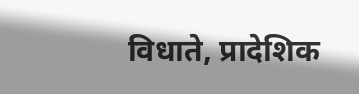विधाते, प्रादेशिक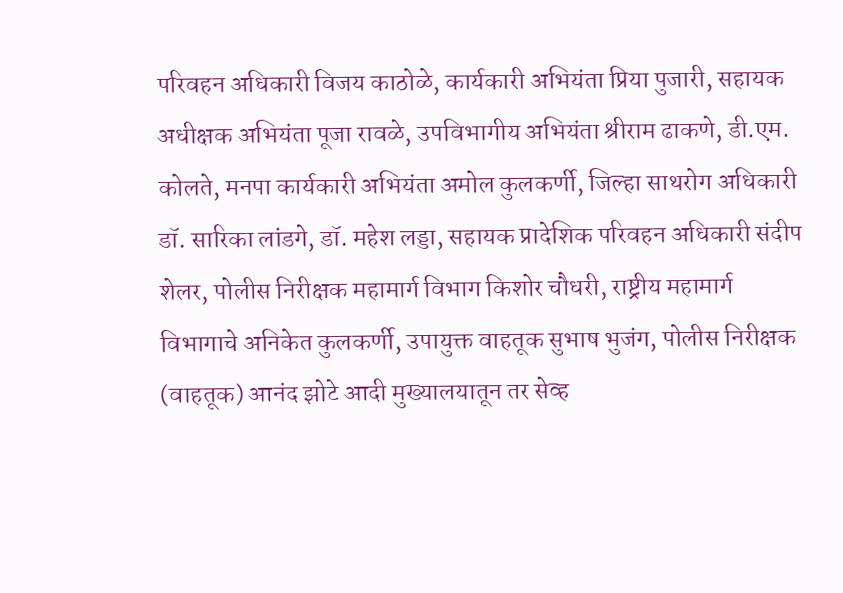परिवहन अधिकारी विजय काठोळे, कार्यकारी अभियंता प्रिया पुजारी, सहायक अधीक्षक अभियंता पूजा रावळे, उपविभागीय अभियंता श्रीराम ढाकणे, डी.एम. कोलते, मनपा कार्यकारी अभियंता अमोल कुलकर्णी, जिल्हा साथरोग अधिकारी डॉ. सारिका लांडगे, डॉ. महेश लड्डा, सहायक प्रादेशिक परिवहन अधिकारी संदीप शेलर, पोलीस निरीक्षक महामार्ग विभाग किशोर चौधरी, राष्ट्रीय महामार्ग विभागाचे अनिकेत कुलकर्णी, उपायुक्त वाहतूक सुभाष भुजंग, पोलीस निरीक्षक (वाहतूक) आनंद झोटे आदी मुख्यालयातून तर सेव्ह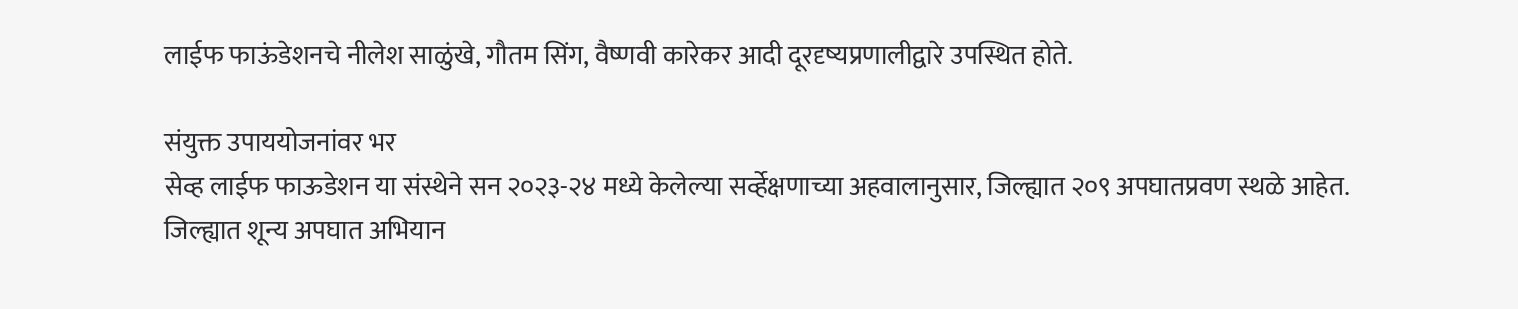लाईफ फाऊंडेशनचे नीलेश साळुंखे, गौतम सिंग, वैष्णवी कारेकर आदी दूरदृष्यप्रणालीद्वारे उपस्थित होते.

संयुक्त उपाययोजनांवर भर
सेव्ह लाईफ फाऊडेशन या संस्थेने सन २०२३-२४ मध्ये केलेल्या सर्व्हेक्षणाच्या अहवालानुसार, जिल्ह्यात २०९ अपघातप्रवण स्थळे आहेत. जिल्ह्यात शून्य अपघात अभियान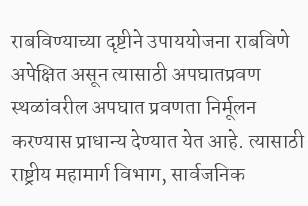राबविण्याच्या दृष्टीने उपाययोजना राबविणे अपेक्षित असून त्यासाठी अपघातप्रवण स्थळांवरील अपघात प्रवणता निर्मूलन करण्यास प्राधान्य देण्यात येत आहे. त्यासाठी राष्ट्रीय महामार्ग विभाग, सार्वजनिक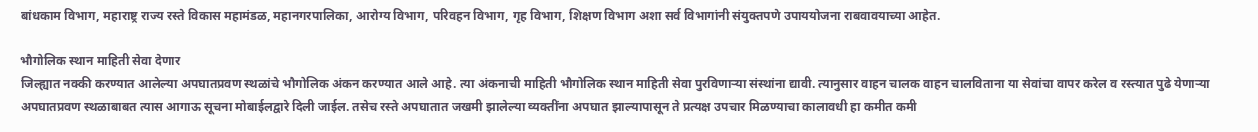बांधकाम विभाग, महाराष्ट्र राज्य रस्ते विकास महामंडळ, महानगरपालिका, आरोग्य विभाग, परिवहन विभाग, गृह विभाग, शिक्षण विभाग अशा सर्व विभागांनी संयुक्तपणे उपाययोजना राबवावयाच्या आहेत.

भौगोलिक स्थान माहिती सेवा देणार
जिल्ह्यात नक्की करण्यात आलेल्या अपघातप्रवण स्थळांचे भौगोलिक अंकन करण्यात आले आहे. त्या अंकनाची माहिती भौगोलिक स्थान माहिती सेवा पुरविणाऱ्या संस्थांना द्यावी. त्यानुसार वाहन चालक वाहन चालविताना या सेवांचा वापर करेल व रस्त्यात पुढे येणाऱ्या अपघातप्रवण स्थळाबाबत त्यास आगाऊ सूचना मोबाईलद्वारे दिली जाईल. तसेच रस्ते अपघातात जखमी झालेल्या व्यक्तींना अपघात झाल्यापासून ते प्रत्यक्ष उपचार मिळण्याचा कालावधी हा कमीत कमी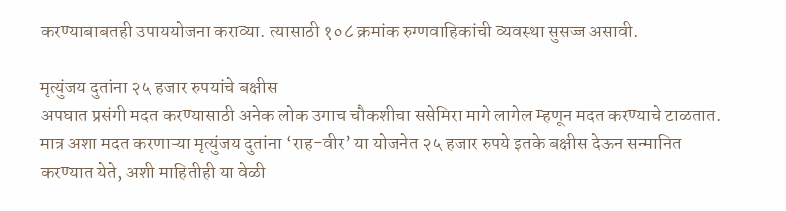करण्याबाबतही उपाययोजना कराव्या. त्यासाठी १०८ क्रमांक रुग्णवाहिकांची व्यवस्था सुसज्ज असावी.

मृत्युंजय दुतांना २५ हजार रुपयांचे बक्षीस
अपघात प्रसंगी मदत करण्यासाठी अनेक लोक उगाच चौकशीचा ससेमिरा मागे लागेल म्हणून मदत करण्याचे टाळतात. मात्र अशा मदत करणाऱ्या मृत्युंजय दुतांना ‘राह-वीर’ या योजनेत २५ हजार रुपये इतके बक्षीस देऊन सन्मानित करण्यात येते, अशी माहितीही या वेळी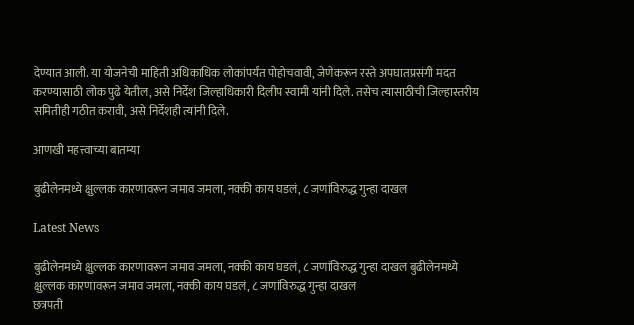देण्यात आली. या योजनेची माहिती अधिकाधिक लोकांपर्यंत पोहोचवावी, जेणेकरून रस्ते अपघातप्रसंगी मदत करण्यासाठी लोक पुढे येतील, असे निर्देश जिल्हाधिकारी दिलीप स्वामी यांनी दिले. तसेच त्यासाठीची जिल्हास्तरीय समितीही गठीत करावी, असे निर्देशही त्यांनी दिले.

आणखी महत्त्वाच्या बातम्या

बुढीलेनमध्ये क्षुल्लक कारणावरून जमाव जमला, नक्की काय घडलं, ८ जणांविरुद्ध गुन्हा दाखल

Latest News

बुढीलेनमध्ये क्षुल्लक कारणावरून जमाव जमला, नक्की काय घडलं, ८ जणांविरुद्ध गुन्हा दाखल बुढीलेनमध्ये क्षुल्लक कारणावरून जमाव जमला, नक्की काय घडलं, ८ जणांविरुद्ध गुन्हा दाखल
छत्रपती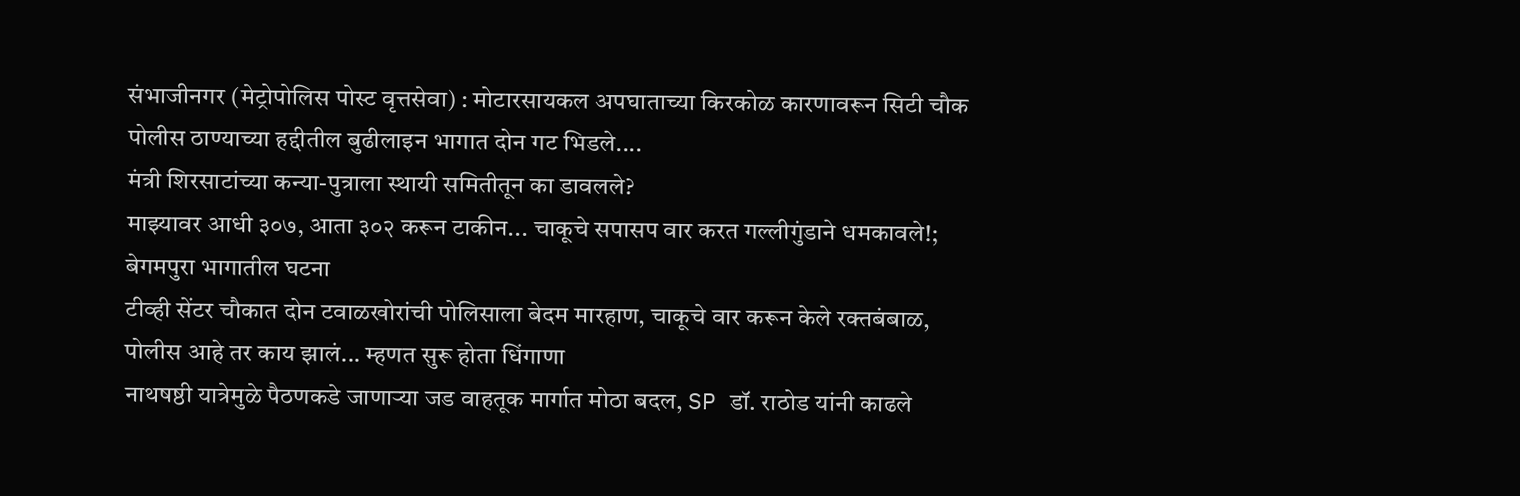संभाजीनगर (मेट्रोपोलिस पोस्ट वृत्तसेवा) : मोटारसायकल अपघाताच्या किरकोळ कारणावरून सिटी चौक पोलीस ठाण्याच्या हद्दीतील बुढीलाइन भागात दोन गट भिडले....
मंत्री शिरसाटांच्या कन्या-पुत्राला स्थायी समितीतून का डावलले?
माझ्यावर आधी ३०७, आता ३०२ करून टाकीन... चाकूचे सपासप वार करत गल्लीगुंडाने धमकावले!; बेगमपुरा भागातील घटना
टीव्ही सेंटर चौकात दोन टवाळखोरांची पोलिसाला बेदम मारहाण, चाकूचे वार करून केले रक्तबंबाळ, पोलीस आहे तर काय झालं... म्हणत सुरू होता धिंगाणा
नाथषष्ठी यात्रेमुळे पैठणकडे जाणाऱ्या जड वाहतूक मार्गात मोठा बदल, SP डॉ. राठोड यांनी काढले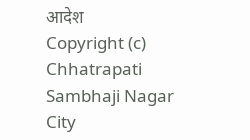आदेश
Copyright (c) Chhatrapati Sambhaji Nagar City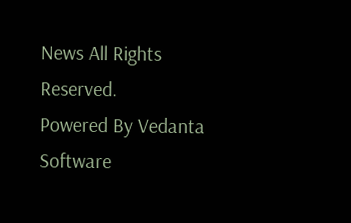News All Rights Reserved.
Powered By Vedanta Software